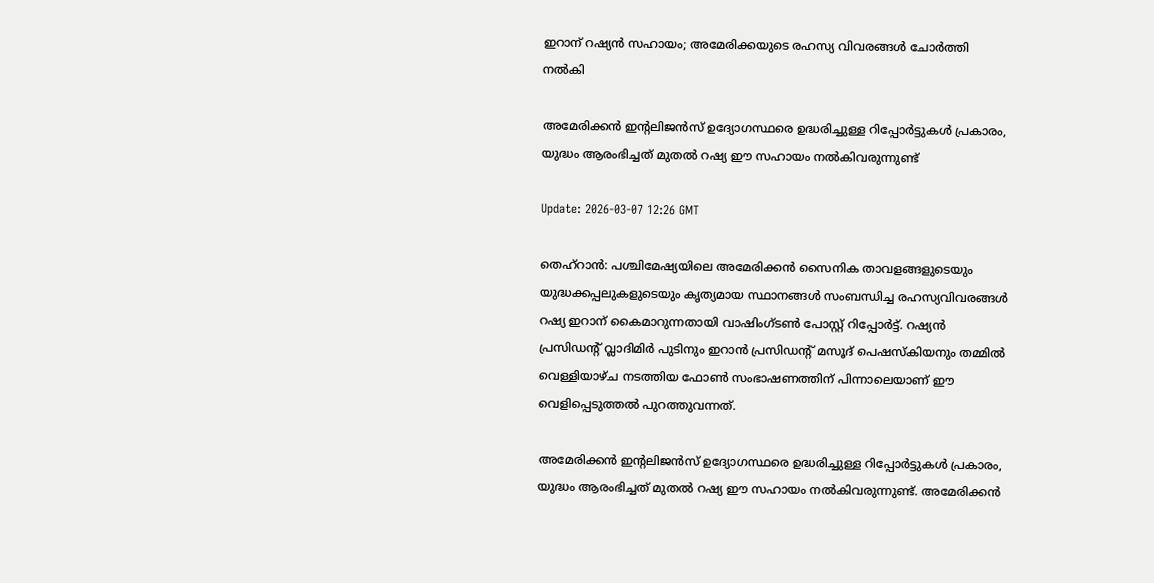ഇറാന് റഷ്യൻ സഹായം; അമേരിക്കയുടെ രഹസ്യ വിവരങ്ങൾ ചോർത്തി നൽകി

അമേരിക്കൻ ഇന്റലിജൻസ് ഉദ്യോഗസ്ഥരെ ഉദ്ധരിച്ചുള്ള റിപ്പോർട്ടുകൾ പ്രകാരം, യുദ്ധം ആരംഭിച്ചത് മുതൽ റഷ്യ ഈ സഹായം നൽകിവരുന്നുണ്ട്

Update: 2026-03-07 12:26 GMT

തെഹ്‌റാൻ: പശ്ചിമേഷ്യയിലെ അമേരിക്കൻ സൈനിക താവളങ്ങളുടെയും യുദ്ധക്കപ്പലുകളുടെയും കൃത്യമായ സ്ഥാനങ്ങൾ സംബന്ധിച്ച രഹസ്യവിവരങ്ങൾ റഷ്യ ഇറാന് കൈമാറുന്നതായി വാഷിംഗ്ടൺ പോസ്റ്റ് റിപ്പോർട്ട്. റഷ്യൻ പ്രസിഡന്റ് വ്ലാദിമിർ പുടിനും ഇറാൻ പ്രസിഡന്റ് മസൂദ് പെഷസ്കിയനും തമ്മിൽ വെള്ളിയാഴ്ച നടത്തിയ ഫോൺ സംഭാഷണത്തിന് പിന്നാലെയാണ് ഈ വെളിപ്പെടുത്തൽ പുറത്തുവന്നത്.

അമേരിക്കൻ ഇന്റലിജൻസ് ഉദ്യോഗസ്ഥരെ ഉദ്ധരിച്ചുള്ള റിപ്പോർട്ടുകൾ പ്രകാരം, യുദ്ധം ആരംഭിച്ചത് മുതൽ റഷ്യ ഈ സഹായം നൽകിവരുന്നുണ്ട്. അമേരിക്കൻ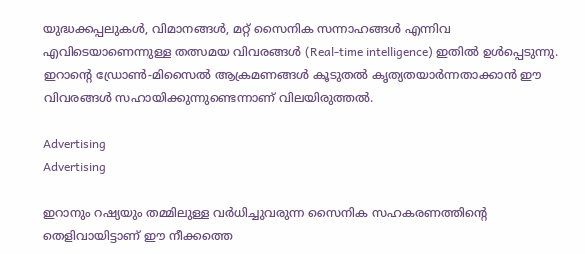യുദ്ധക്കപ്പലുകൾ, വിമാനങ്ങൾ, മറ്റ് സൈനിക സന്നാഹങ്ങൾ എന്നിവ എവിടെയാണെന്നുള്ള തത്സമയ വിവരങ്ങൾ (Real-time intelligence) ഇതിൽ ഉൾപ്പെടുന്നു. ഇറാന്റെ ഡ്രോൺ-മിസൈൽ ആക്രമണങ്ങൾ കൂടുതൽ കൃത്യതയാർന്നതാക്കാൻ ഈ വിവരങ്ങൾ സഹായിക്കുന്നുണ്ടെന്നാണ് വിലയിരുത്തൽ.

Advertising
Advertising

ഇറാനും റഷ്യയും തമ്മിലുള്ള വർധിച്ചുവരുന്ന സൈനിക സഹകരണത്തിന്റെ തെളിവായിട്ടാണ് ഈ നീക്കത്തെ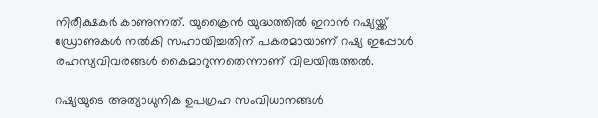നിരീക്ഷകർ കാണുന്നത്. യുക്രൈൻ യുദ്ധത്തിൽ ഇറാൻ റഷ്യയ്ക്ക് ഡ്രോണുകൾ നൽകി സഹായിച്ചതിന് പകരമായാണ് റഷ്യ ഇപ്പോൾ രഹസ്യവിവരങ്ങൾ കൈമാറുന്നതെന്നാണ് വിലയിരുത്തൽ.

റഷ്യയുടെ അത്യാധുനിക ഉപഗ്രഹ സംവിധാനങ്ങൾ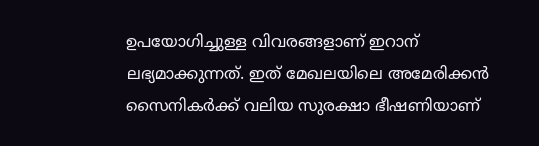ഉപയോഗിച്ചുള്ള വിവരങ്ങളാണ് ഇറാന് ലഭ്യമാക്കുന്നത്. ഇത് മേഖലയിലെ അമേരിക്കൻ സൈനികർക്ക് വലിയ സുരക്ഷാ ഭീഷണിയാണ്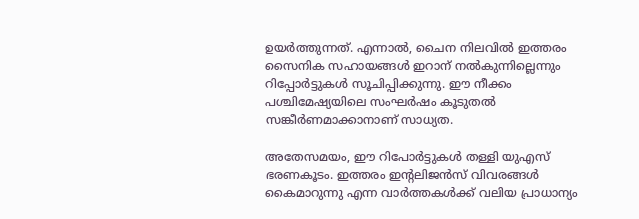ഉയർത്തുന്നത്. എന്നാൽ, ചൈന നിലവിൽ ഇത്തരം സൈനിക സഹായങ്ങൾ ഇറാന് നൽകുന്നില്ലെന്നും റിപ്പോർട്ടുകൾ സൂചിപ്പിക്കുന്നു. ഈ നീക്കം പശ്ചിമേഷ്യയിലെ സംഘർഷം കൂടുതൽ സങ്കീർണമാക്കാനാണ് സാധ്യത.

അതേസമയം, ഈ റിപോർട്ടുകൾ തള്ളി യുഎസ് ഭരണകൂടം. ഇത്തരം ഇന്റലിജൻസ് വിവരങ്ങൾ കൈമാറുന്നു എന്ന വാർത്തകൾക്ക് വലിയ പ്രാധാന്യം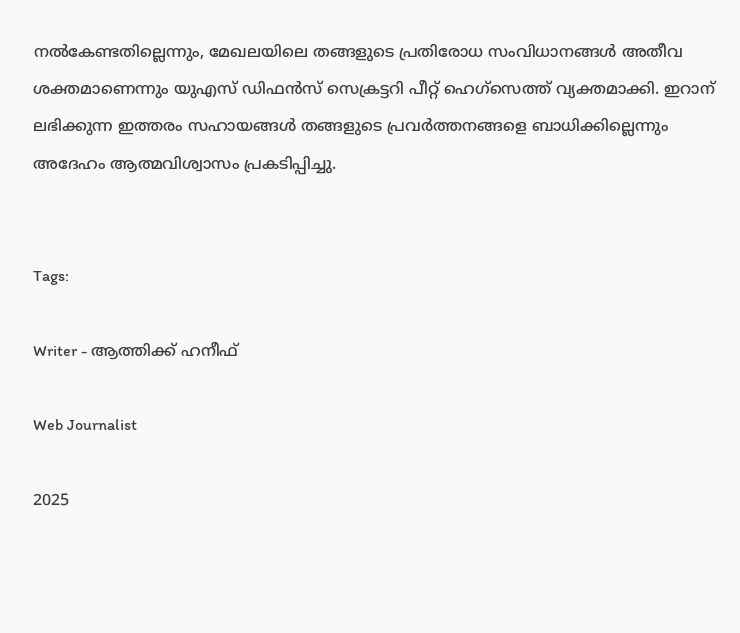നൽകേണ്ടതില്ലെന്നും, മേഖലയിലെ തങ്ങളുടെ പ്രതിരോധ സംവിധാനങ്ങൾ അതീവ ശക്തമാണെന്നും യുഎസ് ഡിഫൻസ് സെക്രട്ടറി പീറ്റ് ഹെഗ്സെത്ത് വ്യക്തമാക്കി. ഇറാന് ലഭിക്കുന്ന ഇത്തരം സഹായങ്ങൾ തങ്ങളുടെ പ്രവർത്തനങ്ങളെ ബാധിക്കില്ലെന്നും അദേഹം ആത്മവിശ്വാസം പ്രകടിപ്പിച്ചു.


Tags:

Writer - ആത്തിക്ക് ഹനീഫ്

Web Journalist

2025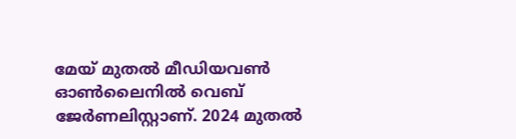മേയ് മുതൽ മീഡിയവൺ ഓൺലൈനിൽ വെബ് ജേർണലിസ്റ്റാണ്. 2024 മുതൽ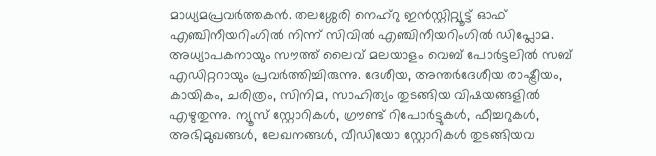മാധ്യമപ്രവർത്തകൻ. തലശ്ശേരി നെഹ്‌റു ഇൻസ്റ്റിറ്റ്യൂട്ട് ഓഫ് എഞ്ചിനീയറിംഗിൽ നിന്ന് സിവിൽ എഞ്ചിനീയറിംഗിൽ ഡിപ്ലോമ. അധ്യാപകനായും സൗത്ത് ലൈവ് മലയാളം വെബ് പോർട്ടലിൽ സബ് എഡിറ്ററായും പ്രവർത്തിച്ചിരുന്നു. ദേശീയ, അന്തർദേശീയ രാഷ്ട്രീയം, കായികം, ചരിത്രം, സിനിമ, സാഹിത്യം തുടങ്ങിയ വിഷയങ്ങളിൽ എഴുതുന്നു. ന്യൂസ് സ്റ്റോറികൾ, ഗ്രൗണ്ട് റിപോർട്ടുകൾ, ഫീച്ചറുകൾ, അഭിമുഖങ്ങൾ, ലേഖനങ്ങൾ, വീഡിയോ സ്റ്റോറികൾ തുടങ്ങിയവ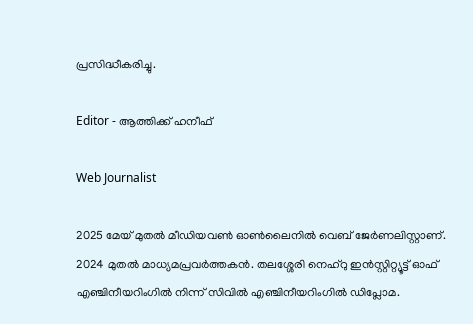പ്രസിദ്ധീകരിച്ചു.

Editor - ആത്തിക്ക് ഹനീഫ്

Web Journalist

2025 മേയ് മുതൽ മീഡിയവൺ ഓൺലൈനിൽ വെബ് ജേർണലിസ്റ്റാണ്. 2024 മുതൽ മാധ്യമപ്രവർത്തകൻ. തലശ്ശേരി നെഹ്‌റു ഇൻസ്റ്റിറ്റ്യൂട്ട് ഓഫ് എഞ്ചിനീയറിംഗിൽ നിന്ന് സിവിൽ എഞ്ചിനീയറിംഗിൽ ഡിപ്ലോമ.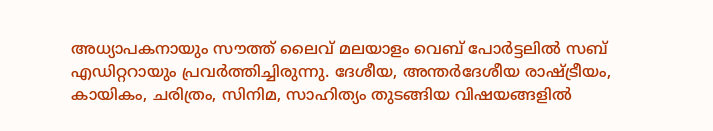അധ്യാപകനായും സൗത്ത് ലൈവ് മലയാളം വെബ് പോർട്ടലിൽ സബ് എഡിറ്ററായും പ്രവർത്തിച്ചിരുന്നു. ദേശീയ, അന്തർദേശീയ രാഷ്ട്രീയം, കായികം, ചരിത്രം, സിനിമ, സാഹിത്യം തുടങ്ങിയ വിഷയങ്ങളിൽ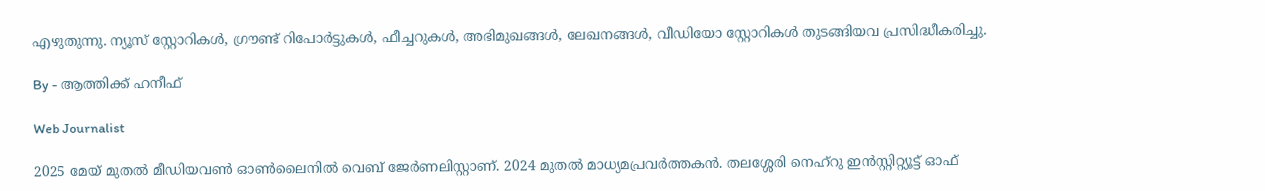എഴുതുന്നു. ന്യൂസ് സ്റ്റോറികൾ, ഗ്രൗണ്ട് റിപോർട്ടുകൾ, ഫീച്ചറുകൾ, അഭിമുഖങ്ങൾ, ലേഖനങ്ങൾ, വീഡിയോ സ്റ്റോറികൾ തുടങ്ങിയവ പ്രസിദ്ധീകരിച്ചു.

By - ആത്തിക്ക് ഹനീഫ്

Web Journalist

2025 മേയ് മുതൽ മീഡിയവൺ ഓൺലൈനിൽ വെബ് ജേർണലിസ്റ്റാണ്. 2024 മുതൽ മാധ്യമപ്രവർത്തകൻ. തലശ്ശേരി നെഹ്‌റു ഇൻസ്റ്റിറ്റ്യൂട്ട് ഓഫ്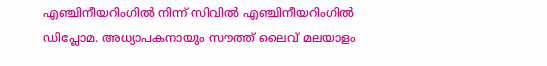എഞ്ചിനീയറിംഗിൽ നിന്ന് സിവിൽ എഞ്ചിനീയറിംഗിൽ ഡിപ്ലോമ. അധ്യാപകനായും സൗത്ത് ലൈവ് മലയാളം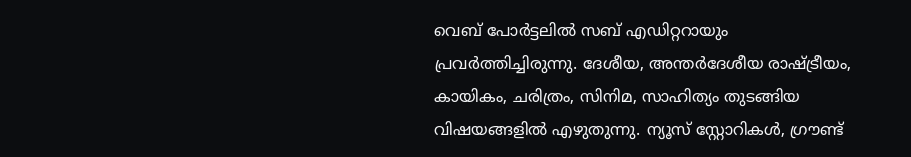വെബ് പോർട്ടലിൽ സബ് എഡിറ്ററായും പ്രവർത്തിച്ചിരുന്നു. ദേശീയ, അന്തർദേശീയ രാഷ്ട്രീയം, കായികം, ചരിത്രം, സിനിമ, സാഹിത്യം തുടങ്ങിയ വിഷയങ്ങളിൽ എഴുതുന്നു. ന്യൂസ് സ്റ്റോറികൾ, ഗ്രൗണ്ട്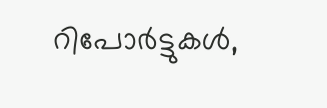റിപോർട്ടുകൾ,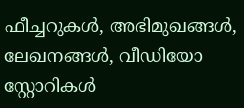ഫീച്ചറുകൾ, അഭിമുഖങ്ങൾ, ലേഖനങ്ങൾ, വീഡിയോ സ്റ്റോറികൾ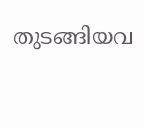തുടങ്ങിയവ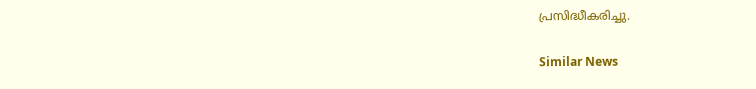പ്രസിദ്ധീകരിച്ചു.

Similar News